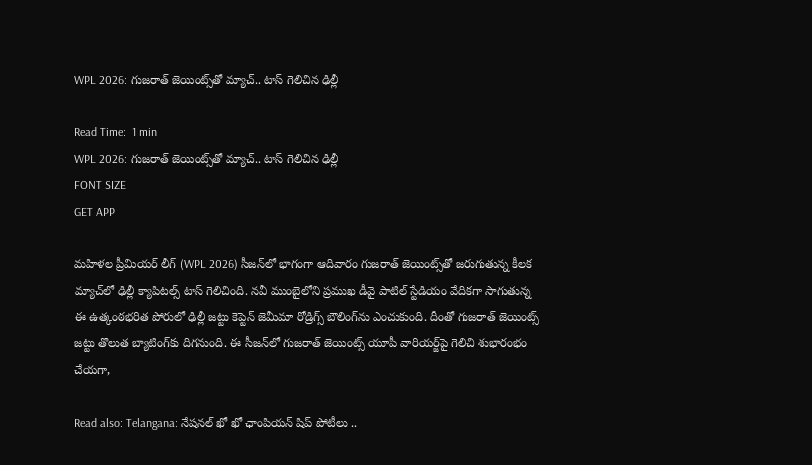WPL 2026: గుజరాత్ జెయింట్స్‌తో మ్యాచ్.. టాస్ గెలిచిన ఢిల్లీ

Read Time:  1 min
WPL 2026: గుజరాత్ జెయింట్స్‌తో మ్యాచ్.. టాస్ గెలిచిన ఢిల్లీ
FONT SIZE
GET APP

మహిళల ప్రీమియర్ లీగ్ (WPL 2026) సీజన్‌లో భాగంగా ఆదివారం గుజరాత్ జెయింట్స్‌తో జరుగుతున్న కీలక మ్యాచ్‌లో ఢిల్లీ క్యాపిటల్స్ టాస్ గెలిచింది. నవీ ముంబైలోని ప్రముఖ డీవై పాటిల్ స్టేడియం వేదికగా సాగుతున్న ఈ ఉత్కంఠభరిత పోరులో ఢిల్లీ జట్టు కెప్టెన్ జెమీమా రోడ్రిగ్స్ బౌలింగ్‌ను ఎంచుకుంది. దీంతో గుజరాత్ జెయింట్స్ జట్టు తొలుత బ్యాటింగ్‌కు దిగనుంది. ఈ సీజన్‌లో గుజరాత్ జెయింట్స్ యూపీ వారియర్జ్‌పై గెలిచి శుభారంభం చేయగా,

Read also: Telangana: నేషనల్ ఖో ఖో ఛాంపియన్ షిప్ పోటీలు ..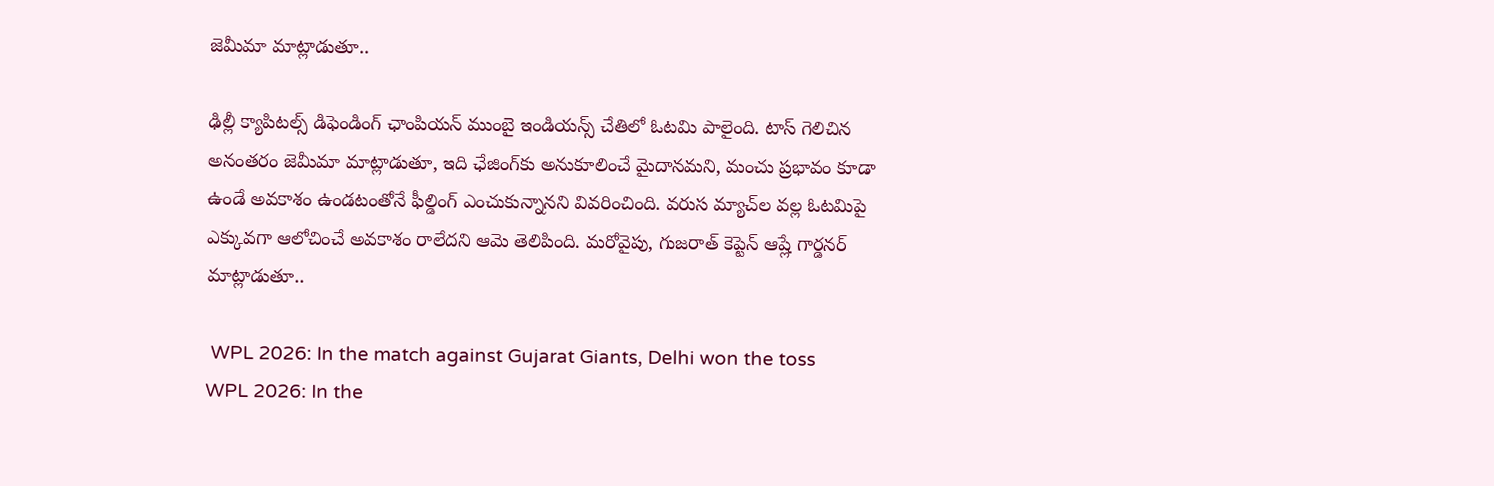జెమీమా మాట్లాడుతూ..

ఢిల్లీ క్యాపిటల్స్ డిఫెండింగ్ ఛాంపియన్ ముంబై ఇండియన్స్ చేతిలో ఓటమి పాలైంది. టాస్ గెలిచిన అనంతరం జెమీమా మాట్లాడుతూ, ఇది ఛేజింగ్‌కు అనుకూలించే మైదానమని, మంచు ప్రభావం కూడా ఉండే అవకాశం ఉండటంతోనే ఫీల్డింగ్ ఎంచుకున్నానని వివరించింది. వరుస మ్యాచ్‌ల వల్ల ఓటమిపై ఎక్కువగా ఆలోచించే అవకాశం రాలేదని ఆమె తెలిపింది. మరోవైపు, గుజరాత్ కెప్టెన్ ఆష్లే గార్డనర్ మాట్లాడుతూ..

 WPL 2026: In the match against Gujarat Giants, Delhi won the toss
WPL 2026: In the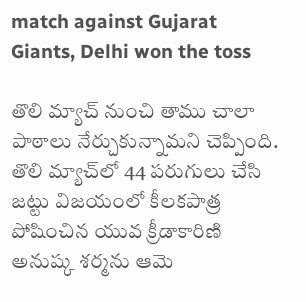match against Gujarat Giants, Delhi won the toss

తొలి మ్యాచ్ నుంచి తాము చాలా పాఠాలు నేర్చుకున్నామని చెప్పింది. తొలి మ్యాచ్‌లో 44 పరుగులు చేసి జట్టు విజయంలో కీలకపాత్ర పోషించిన యువ క్రీడాకారిణి అనుష్క శర్మను ఆమె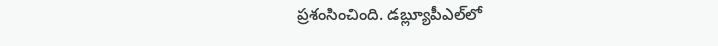ప్రశంసించింది. డబ్ల్యూపీఎల్‌లో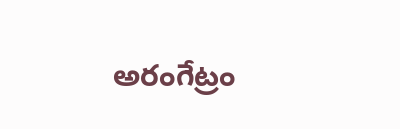అరంగేట్రం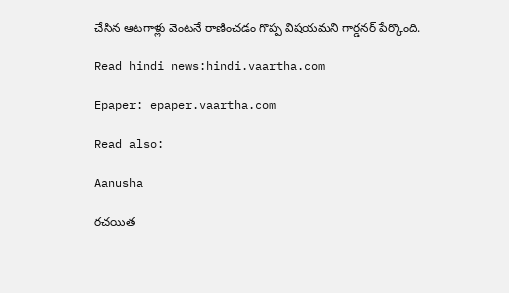చేసిన ఆటగాళ్లు వెంటనే రాణించడం గొప్ప విషయమని గార్డనర్ పేర్కొంది.

Read hindi news:hindi.vaartha.com

Epaper: epaper.vaartha.com

Read also:

Aanusha

రచయిత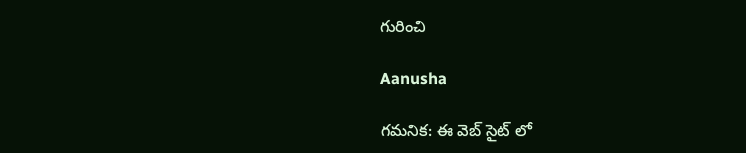గురించి

Aanusha

గమనిక: ఈ వెబ్ సైట్ లో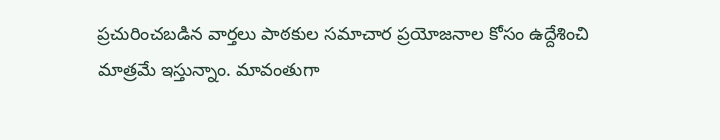ప్రచురించబడిన వార్తలు పాఠకుల సమాచార ప్రయోజనాల కోసం ఉద్దేశించి మాత్రమే ఇస్తున్నాం. మావంతుగా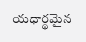యధార్థమైన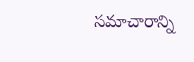సమాచారాన్ని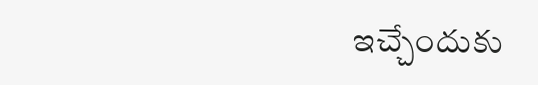ఇచ్చేందుకు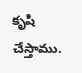కృషి చేస్తాము.